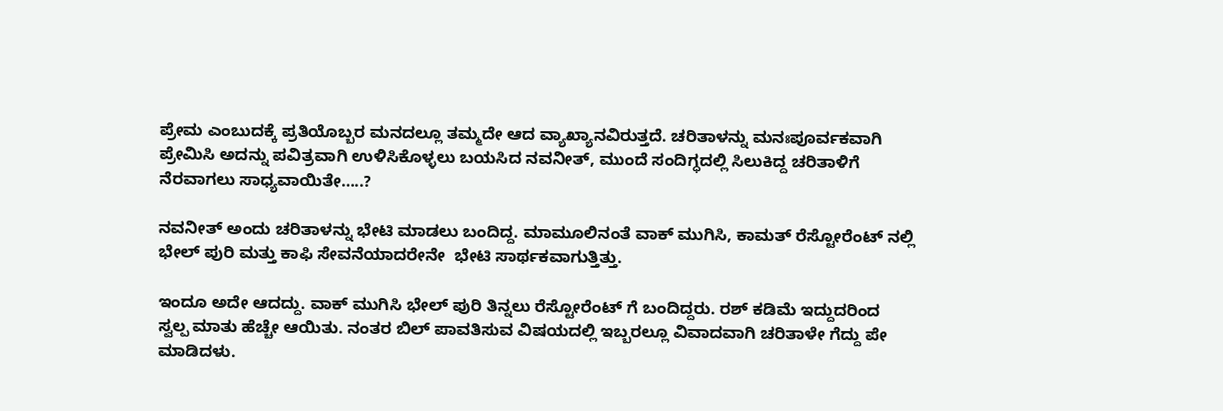ಪ್ರೇಮ ಎಂಬುದಕ್ಕೆ ಪ್ರತಿಯೊಬ್ಬರ ಮನದಲ್ಲೂ ತಮ್ಮದೇ ಆದ ವ್ಯಾಖ್ಯಾನವಿರುತ್ತದೆ. ಚರಿತಾಳನ್ನು ಮನಃಪೂರ್ವಕವಾಗಿ ಪ್ರೇಮಿಸಿ ಅದನ್ನು ಪವಿತ್ರವಾಗಿ ಉಳಿಸಿಕೊಳ್ಳಲು ಬಯಸಿದ ನವನೀತ್‌, ಮುಂದೆ ಸಂದಿಗ್ಧದಲ್ಲಿ ಸಿಲುಕಿದ್ದ ಚರಿತಾಳಿಗೆ ನೆರವಾಗಲು ಸಾಧ್ಯವಾಯಿತೇ…..?

ನವನೀತ್‌ ಅಂದು ಚರಿತಾಳನ್ನು ಭೇಟಿ ಮಾಡಲು ಬಂದಿದ್ದ. ಮಾಮೂಲಿನಂತೆ ವಾಕ್‌ ಮುಗಿಸಿ, ಕಾಮತ್‌ ರೆಸ್ಟೋರೆಂಟ್‌ ನಲ್ಲಿ ಭೇಲ್ ‌ಪುರಿ ಮತ್ತು ಕಾಫಿ ಸೇವನೆಯಾದರೇನೇ  ಭೇಟಿ ಸಾರ್ಥಕವಾಗುತ್ತಿತ್ತು.

ಇಂದೂ ಅದೇ ಆದದ್ದು. ವಾಕ್‌ ಮುಗಿಸಿ ಭೇಲ್ ‌ಪುರಿ ತಿನ್ನಲು ರೆಸ್ಟೋರೆಂಟ್‌ ಗೆ ಬಂದಿದ್ದರು. ರಶ್‌ ಕಡಿಮೆ ಇದ್ದುದರಿಂದ ಸ್ವಲ್ಪ ಮಾತು ಹೆಚ್ಚೇ ಆಯಿತು. ನಂತರ ಬಿಲ್ ‌ಪಾವತಿಸುವ ವಿಷಯದಲ್ಲಿ ಇಬ್ಬರಲ್ಲೂ ವಿವಾದವಾಗಿ ಚರಿತಾಳೇ ಗೆದ್ದು ಪೇ ಮಾಡಿದಳು.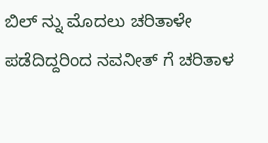ಬಿಲ್ ನ್ನು ಮೊದಲು ಚರಿತಾಳೇ ಪಡೆದಿದ್ದರಿಂದ ನವನೀತ್‌ ಗೆ ಚರಿತಾಳ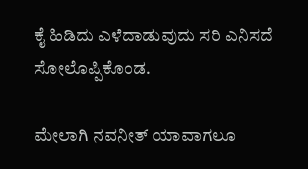ಕೈ ಹಿಡಿದು ಎಳೆದಾಡುವುದು ಸರಿ ಎನಿಸದೆ ಸೋಲೊಪ್ಪಿಕೊಂಡ.

ಮೇಲಾಗಿ ನವನೀತ್‌ ಯಾವಾಗಲೂ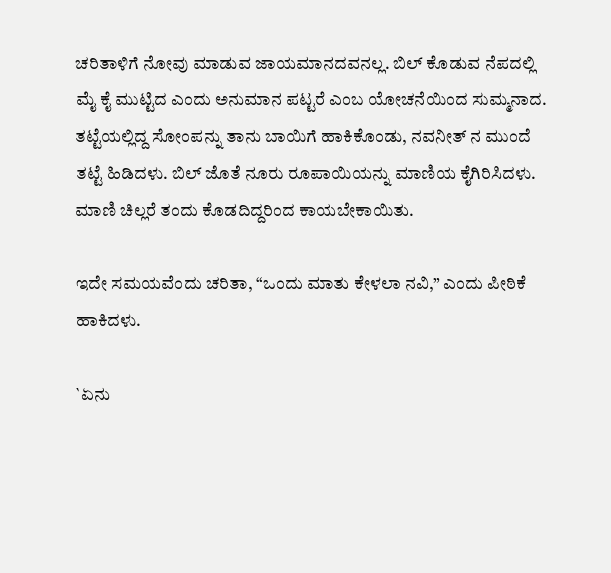ಚರಿತಾಳಿಗೆ ನೋವು ಮಾಡುವ ಜಾಯಮಾನದವನಲ್ಲ. ಬಿಲ್ ಕೊಡುವ ನೆಪದಲ್ಲಿ ಮೈ ಕೈ ಮುಟ್ಟಿದ ಎಂದು ಅನುಮಾನ ಪಟ್ಟರೆ ಎಂಬ ಯೋಚನೆಯಿಂದ ಸುಮ್ಮನಾದ. ತಟ್ಟೆಯಲ್ಲಿದ್ದ ಸೋಂಪನ್ನು ತಾನು ಬಾಯಿಗೆ ಹಾಕಿಕೊಂಡು, ನವನೀತ್‌ ನ ಮುಂದೆ ತಟ್ಟೆ ಹಿಡಿದಳು. ಬಿಲ್ ಜೊತೆ ನೂರು ರೂಪಾಯಿಯನ್ನು ಮಾಣಿಯ ಕೈಗಿರಿಸಿದಳು. ಮಾಣಿ ಚಿಲ್ಲರೆ ತಂದು ಕೊಡದಿದ್ದರಿಂದ ಕಾಯಬೇಕಾಯಿತು.

ಇದೇ ಸಮಯವೆಂದು ಚರಿತಾ, “ಒಂದು ಮಾತು ಕೇಳಲಾ ನವಿ,” ಎಂದು ಪೀಠಿಕೆ ಹಾಕಿದಳು.

`ಏನು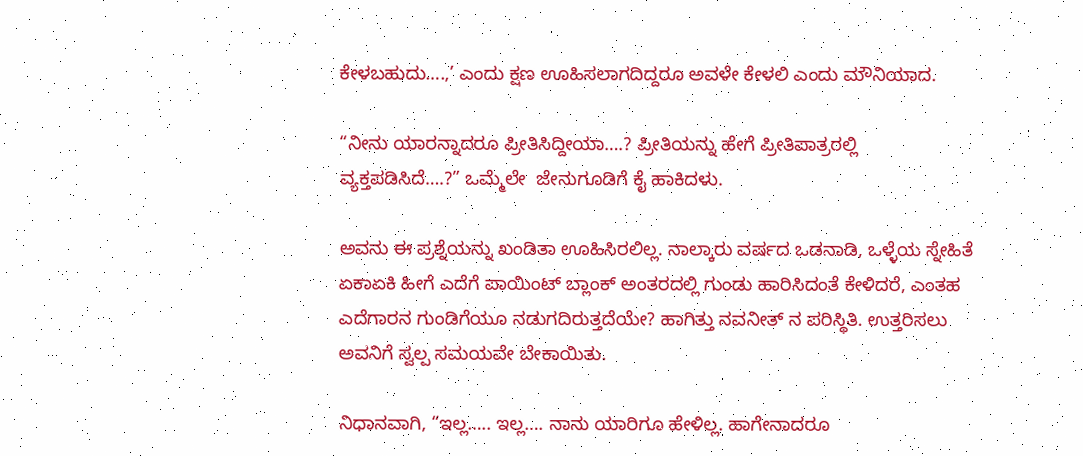ಕೇಳಬಹುದು….,’ ಎಂದು ಕ್ಷಣ ಊಹಿಸಲಾಗದಿದ್ದರೂ ಅವಳೇ ಕೇಳಲಿ ಎಂದು ಮೌನಿಯಾದ.

“ನೀನು ಯಾರನ್ನಾದರೂ ಪ್ರೀತಿಸಿದ್ದೀಯಾ….? ಪ್ರೀತಿಯನ್ನು ಹೇಗೆ ಪ್ರೀತಿಪಾತ್ರರಲ್ಲಿ ವ್ಯಕ್ತಪಡಿಸಿದೆ….?” ಒಮ್ಮೆಲೇ  ಜೇನುಗೂಡಿಗೆ ಕೈ ಹಾಕಿದಳು.

ಅವನು ಈ ಪ್ರಶ್ನೆಯನ್ನು ಖಂಡಿತಾ ಊಹಿಸಿರಲಿಲ್ಲ. ನಾಲ್ಕಾರು ವರ್ಷದ ಒಡನಾಡಿ, ಒಳ್ಳೆಯ ಸ್ನೇಹಿತೆ ಏಕಾಏಕಿ ಹೀಗೆ ಎದೆಗೆ ಪಾಯಿಂಟ್‌ ಬ್ಲಾಂಕ್‌ ಅಂತರದಲ್ಲಿ ಗುಂಡು ಹಾರಿಸಿದಂತೆ ಕೇಳಿದರೆ, ಎಂತಹ ಎದೆಗಾರನ ಗುಂಡಿಗೆಯೂ ನಡುಗದಿರುತ್ತದೆಯೇ? ಹಾಗಿತ್ತು ನವನೀತ್‌ ನ ಪರಿಸ್ಥಿತಿ. ಉತ್ತರಿಸಲು ಅವನಿಗೆ ಸ್ವಲ್ಪ ಸಮಯವೇ ಬೇಕಾಯಿತು.

ನಿಧಾನವಾಗಿ, “ಇಲ್ಲ….. ಇಲ್ಲ…. ನಾನು ಯಾರಿಗೂ ಹೇಳಿಲ್ಲ. ಹಾಗೇನಾದರೂ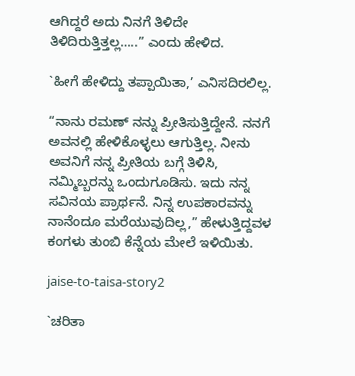ಆಗಿದ್ದರೆ ಅದು ನಿನಗೆ ತಿಳಿದೇ ತಿಳಿದಿರುತ್ತಿತ್ತಲ್ಲ…..” ಎಂದು ಹೇಳಿದ.

`ಹೀಗೆ ಹೇಳಿದ್ದು ತಪ್ಪಾಯಿತಾ,’ ಎನಿಸದಿರಲಿಲ್ಲ.

“ನಾನು ರಮಣ್‌ ನನ್ನು ಪ್ರೀತಿಸುತ್ತಿದ್ದೇನೆ. ನನಗೆ ಅವನಲ್ಲಿ ಹೇಳಿಕೊಳ್ಳಲು ಆಗುತ್ತಿಲ್ಲ. ನೀನು ಅವನಿಗೆ ನನ್ನ ಪ್ರೀತಿಯ ಬಗ್ಗೆ ತಿಳಿಸಿ, ನಮ್ಮಿಬ್ಬರನ್ನು ಒಂದುಗೂಡಿಸು. ಇದು ನನ್ನ ಸವಿನಯ ಪ್ರಾರ್ಥನೆ. ನಿನ್ನ ಉಪಕಾರವನ್ನು ನಾನೆಂದೂ ಮರೆಯುವುದಿಲ್ಲ,” ಹೇಳುತ್ತಿದ್ದವಳ ಕಂಗಳು ತುಂಬಿ ಕೆನ್ನೆಯ ಮೇಲೆ ಇಳಿಯಿತು.

jaise-to-taisa-story2

`ಚರಿತಾ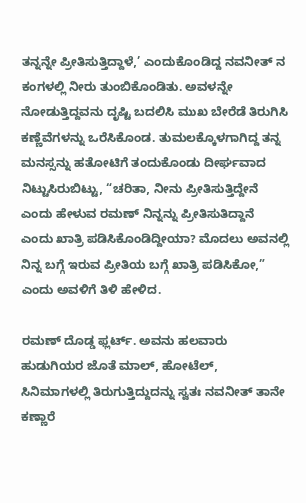ತನ್ನನ್ನೇ ಪ್ರೀತಿಸುತ್ತಿದ್ದಾಳೆ,’ ಎಂದುಕೊಂಡಿದ್ದ ನವನೀತ್‌ ನ ಕಂಗಳಲ್ಲಿ ನೀರು ತುಂಬಿಕೊಂಡಿತು. ಅವಳನ್ನೇ ನೋಡುತ್ತಿದ್ದವನು ದೃಷ್ಟಿ ಬದಲಿಸಿ ಮುಖ ಬೇರೆಡೆ ತಿರುಗಿಸಿ ಕಣ್ಣೆವೆಗಳನ್ನು ಒರೆಸಿಕೊಂಡ. ತುಮಲಕ್ಕೊಳಗಾಗಿದ್ದ ತನ್ನ ಮನಸ್ಸನ್ನು ಹತೋಟಿಗೆ ತಂದುಕೊಂಡು ದೀರ್ಘವಾದ ನಿಟ್ಟುಸಿರುಬಿಟ್ಟು, “ಚರಿತಾ, ನೀನು ಪ್ರೀತಿಸುತ್ತಿದ್ದೇನೆ ಎಂದು ಹೇಳುವ ರಮಣ್‌ ನಿನ್ನನ್ನು ಪ್ರೀತಿಸುತಿದ್ದಾನೆ ಎಂದು ಖಾತ್ರಿ ಪಡಿಸಿಕೊಂಡಿದ್ದೀಯಾ? ಮೊದಲು ಅವನಲ್ಲಿ ನಿನ್ನ ಬಗ್ಗೆ ಇರುವ ಪ್ರೀತಿಯ ಬಗ್ಗೆ ಖಾತ್ರಿ ಪಡಿಸಿಕೋ,” ಎಂದು ಅವಳಿಗೆ ತಿಳಿ ಹೇಳಿದ.

ರಮಣ್‌ ದೊಡ್ಡ ಫ್ಲರ್ಟ್‌. ಅವನು ಹಲವಾರು ಹುಡುಗಿಯರ ಜೊತೆ ಮಾಲ್‌, ಹೋಟೆಲ್‌, ಸಿನಿಮಾಗಳಲ್ಲಿ ತಿರುಗುತ್ತಿದ್ದುದನ್ನು ಸ್ವತಃ ನವನೀತ್‌ ತಾನೇ ಕಣ್ಣಾರೆ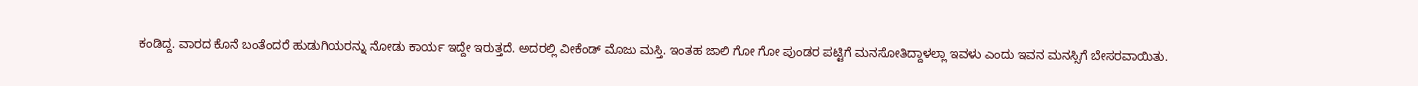ಕಂಡಿದ್ದ. ವಾರದ ಕೊನೆ ಬಂತೆಂದರೆ ಹುಡುಗಿಯರನ್ನು ನೋಡು ಕಾರ್ಯ ಇದ್ದೇ ಇರುತ್ತದೆ. ಅದರಲ್ಲಿ ವೀಕೆಂಡ್‌ ಮೊಜು ಮಸ್ತಿ. ಇಂತಹ ಜಾಲಿ ಗೋ ಗೋ ಪುಂಡರ ಪಟ್ಟಿಗೆ ಮನಸೋತಿದ್ದಾಳಲ್ಲಾ ಇವಳು ಎಂದು ಇವನ ಮನಸ್ಸಿಗೆ ಬೇಸರವಾಯಿತು.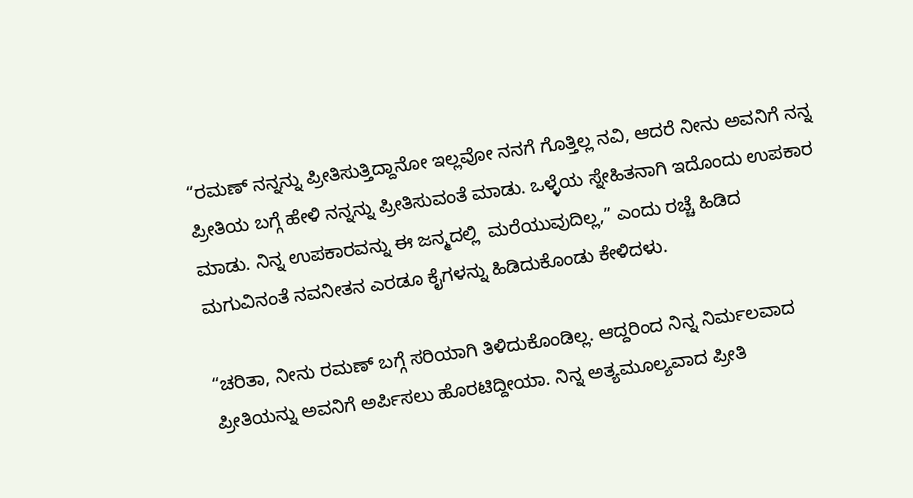“ರಮಣ್‌ ನನ್ನನ್ನು ಪ್ರೀತಿಸುತ್ತಿದ್ದಾನೋ ಇಲ್ಲವೋ ನನಗೆ ಗೊತ್ತಿಲ್ಲ ನವಿ, ಆದರೆ ನೀನು ಅವನಿಗೆ ನನ್ನ ಪ್ರೀತಿಯ ಬಗ್ಗೆ ಹೇಳಿ ನನ್ನನ್ನು ಪ್ರೀತಿಸುವಂತೆ ಮಾಡು. ಒಳ್ಳೆಯ ಸ್ನೇಹಿತನಾಗಿ ಇದೊಂದು ಉಪಕಾರ ಮಾಡು. ನಿನ್ನ ಉಪಕಾರವನ್ನು ಈ ಜನ್ಮದಲ್ಲಿ  ಮರೆಯುವುದಿಲ್ಲ,” ಎಂದು ರಚ್ಚೆ ಹಿಡಿದ ಮಗುವಿನಂತೆ ನವನೀತನ ಎರಡೂ ಕೈಗಳನ್ನು ಹಿಡಿದುಕೊಂಡು ಕೇಳಿದಳು.

“ಚರಿತಾ, ನೀನು ರಮಣ್‌ ಬಗ್ಗೆ ಸರಿಯಾಗಿ ತಿಳಿದುಕೊಂಡಿಲ್ಲ. ಆದ್ದರಿಂದ ನಿನ್ನ ನಿರ್ಮಲವಾದ ಪ್ರೀತಿಯನ್ನು ಅವನಿಗೆ ಅರ್ಪಿಸಲು ಹೊರಟಿದ್ದೀಯಾ. ನಿನ್ನ ಅತ್ಯಮೂಲ್ಯವಾದ ಪ್ರೀತಿ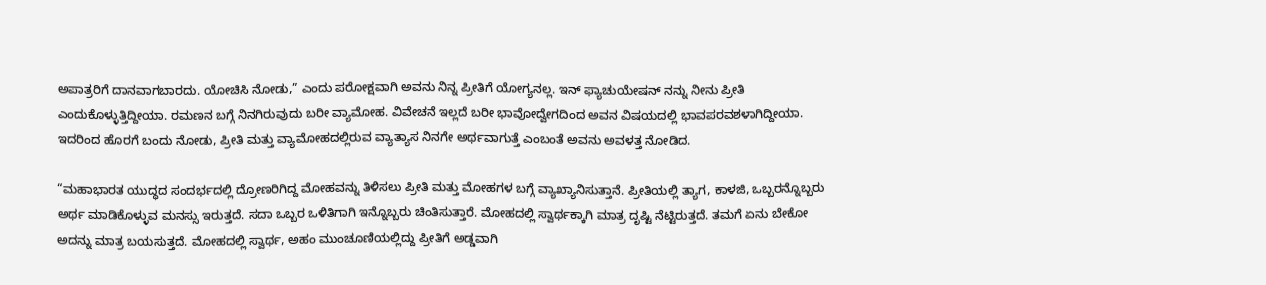ಅಪಾತ್ರರಿಗೆ ದಾನವಾಗಬಾರದು. ಯೋಚಿಸಿ ನೋಡು,” ಎಂದು ಪರೋಕ್ಷವಾಗಿ ಅವನು ನಿನ್ನ ಪ್ರೀತಿಗೆ ಯೋಗ್ಯನಲ್ಲ. ಇನ್‌ ಫ್ಯಾಚುಯೇಷನ್‌ ನನ್ನು ನೀನು ಪ್ರೀತಿ ಎಂದುಕೊಳ್ಳುತ್ತಿದ್ದೀಯಾ. ರಮಣನ ಬಗ್ಗೆ ನಿನಗಿರುವುದು ಬರೀ ವ್ಯಾಮೋಹ. ವಿವೇಚನೆ ಇಲ್ಲದೆ ಬರೀ ಭಾವೋದ್ವೇಗದಿಂದ ಅವನ ವಿಷಯದಲ್ಲಿ ಭಾವಪರವಶಳಾಗಿದ್ದೀಯಾ. ಇದರಿಂದ ಹೊರಗೆ ಬಂದು ನೋಡು, ಪ್ರೀತಿ ಮತ್ತು ವ್ಯಾಮೋಹದಲ್ಲಿರುವ ವ್ಯಾತ್ಯಾಸ ನಿನಗೇ ಅರ್ಥವಾಗುತ್ತೆ ಎಂಬಂತೆ ಅವನು ಅವಳತ್ತ ನೋಡಿದ.

“ಮಹಾಭಾರತ ಯುದ್ಧದ ಸಂದರ್ಭದಲ್ಲಿ ದ್ರೋಣರಿಗಿದ್ದ ಮೋಹವನ್ನು ತಿಳಿಸಲು ಪ್ರೀತಿ ಮತ್ತು ಮೋಹಗಳ ಬಗ್ಗೆ ವ್ಯಾಖ್ಯಾನಿಸುತ್ತಾನೆ. ಪ್ರೀತಿಯಲ್ಲಿ ತ್ಯಾಗ, ಕಾಳಜಿ, ಒಬ್ಬರನ್ನೊಬ್ಬರು ಅರ್ಥ ಮಾಡಿಕೊಳ್ಳುವ ಮನಸ್ಸು ಇರುತ್ತದೆ. ಸದಾ ಒಬ್ಬರ ಒಳಿತಿಗಾಗಿ ಇನ್ನೊಬ್ಬರು ಚಿಂತಿಸುತ್ತಾರೆ. ಮೋಹದಲ್ಲಿ ಸ್ವಾರ್ಥಕ್ಕಾಗಿ ಮಾತ್ರ ದೃಷ್ಟಿ ನೆಟ್ಟಿರುತ್ತದೆ. ತಮಗೆ ಏನು ಬೇಕೋ ಅದನ್ನು ಮಾತ್ರ ಬಯಸುತ್ತದೆ. ಮೋಹದಲ್ಲಿ ಸ್ವಾರ್ಥ, ಅಹಂ ಮುಂಚೂಣಿಯಲ್ಲಿದ್ದು ಪ್ರೀತಿಗೆ ಅಡ್ಡವಾಗಿ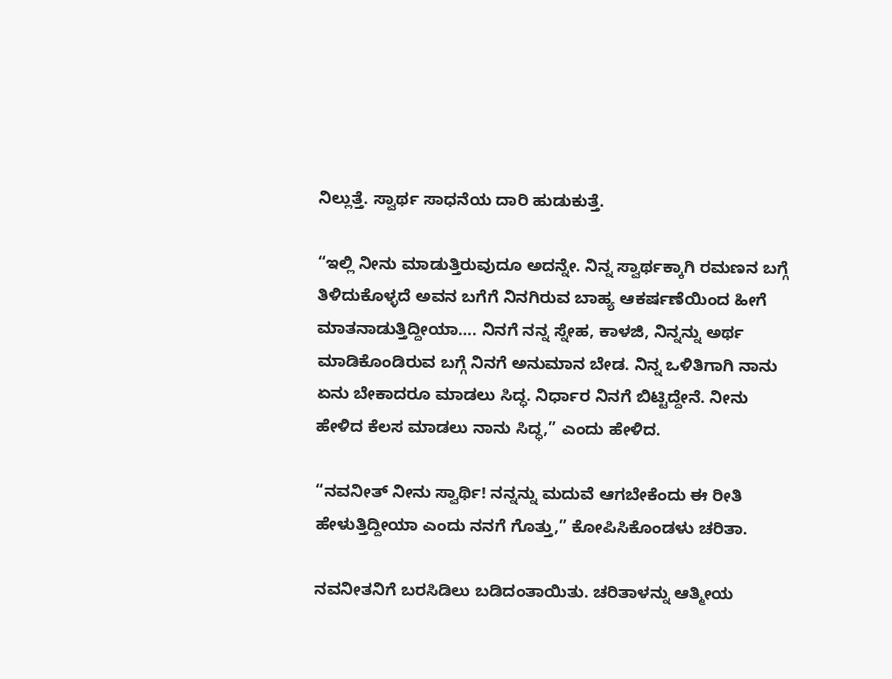ನಿಲ್ಲುತ್ತೆ. ಸ್ವಾರ್ಥ ಸಾಧನೆಯ ದಾರಿ ಹುಡುಕುತ್ತೆ.

“ಇಲ್ಲಿ ನೀನು ಮಾಡುತ್ತಿರುವುದೂ ಅದನ್ನೇ. ನಿನ್ನ ಸ್ವಾರ್ಥಕ್ಕಾಗಿ ರಮಣನ ಬಗ್ಗೆ ತಿಳಿದುಕೊಳ್ಳದೆ ಅವನ ಬಗೆಗೆ ನಿನಗಿರುವ ಬಾಹ್ಯ ಆಕರ್ಷಣೆಯಿಂದ ಹೀಗೆ ಮಾತನಾಡುತ್ತಿದ್ದೀಯಾ…. ನಿನಗೆ ನನ್ನ ಸ್ನೇಹ, ಕಾಳಜಿ, ನಿನ್ನನ್ನು ಅರ್ಥ ಮಾಡಿಕೊಂಡಿರುವ ಬಗ್ಗೆ ನಿನಗೆ ಅನುಮಾನ ಬೇಡ. ನಿನ್ನ ಒಳಿತಿಗಾಗಿ ನಾನು ಏನು ಬೇಕಾದರೂ ಮಾಡಲು ಸಿದ್ಧ. ನಿರ್ಧಾರ ನಿನಗೆ ಬಿಟ್ಟಿದ್ದೇನೆ. ನೀನು ಹೇಳಿದ ಕೆಲಸ ಮಾಡಲು ನಾನು ಸಿದ್ಧ,” ಎಂದು ಹೇಳಿದ.

“ನವನೀತ್‌ ನೀನು ಸ್ವಾರ್ಥಿ! ನನ್ನನ್ನು ಮದುವೆ ಆಗಬೇಕೆಂದು ಈ ರೀತಿ ಹೇಳುತ್ತಿದ್ದೀಯಾ ಎಂದು ನನಗೆ ಗೊತ್ತು,” ಕೋಪಿಸಿಕೊಂಡಳು ಚರಿತಾ.

ನವನೀತನಿಗೆ ಬರಸಿಡಿಲು ಬಡಿದಂತಾಯಿತು. ಚರಿತಾಳನ್ನು ಆತ್ಮೀಯ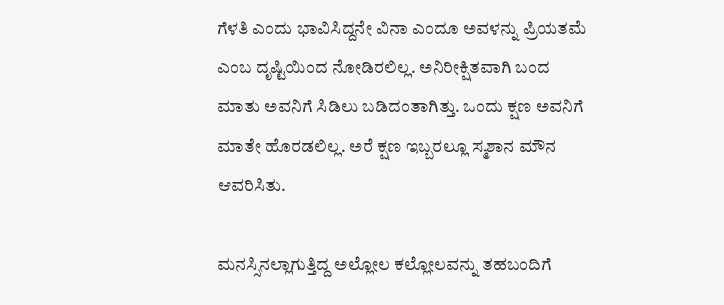ಗೆಳತಿ ಎಂದು ಭಾವಿಸಿದ್ದನೇ ವಿನಾ ಎಂದೂ ಅವಳನ್ನು ಪ್ರಿಯತಮೆ ಎಂಬ ದೃಷ್ಟಿಯಿಂದ ನೋಡಿರಲಿಲ್ಲ. ಅನಿರೀಕ್ಷಿತವಾಗಿ ಬಂದ ಮಾತು ಅವನಿಗೆ ಸಿಡಿಲು ಬಡಿದಂತಾಗಿತ್ತು. ಒಂದು ಕ್ಷಣ ಅವನಿಗೆ ಮಾತೇ ಹೊರಡಲಿಲ್ಲ. ಅರೆ ಕ್ಷಣ ಇಬ್ಬರಲ್ಲೂ ಸ್ಮಶಾನ ಮೌನ ಆವರಿಸಿತು.

ಮನಸ್ಸಿನಲ್ಲಾಗುತ್ತಿದ್ದ ಅಲ್ಲೋಲ ಕಲ್ಲೋಲವನ್ನು ತಹಬಂದಿಗೆ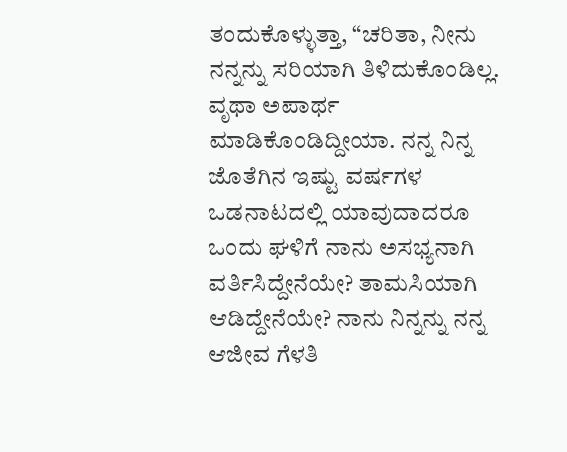ತಂದುಕೊಳ್ಳುತ್ತಾ, “ಚರಿತಾ, ನೀನು ನನ್ನನ್ನು ಸರಿಯಾಗಿ ತಿಳಿದುಕೊಂಡಿಲ್ಲ. ವೃಥಾ ಅಪಾರ್ಥ ಮಾಡಿಕೊಂಡಿದ್ದೀಯಾ. ನನ್ನ ನಿನ್ನ ಜೊತೆಗಿನ ಇಷ್ಟು ವರ್ಷಗಳ ಒಡನಾಟದಲ್ಲಿ ಯಾವುದಾದರೂ ಒಂದು ಘಳಿಗೆ ನಾನು ಅಸಭ್ಯನಾಗಿ ವರ್ತಿಸಿದ್ದೇನೆಯೇ? ತಾಮಸಿಯಾಗಿ ಆಡಿದ್ದೇನೆಯೇ? ನಾನು ನಿನ್ನನ್ನು ನನ್ನ ಆಜೀವ ಗೆಳತಿ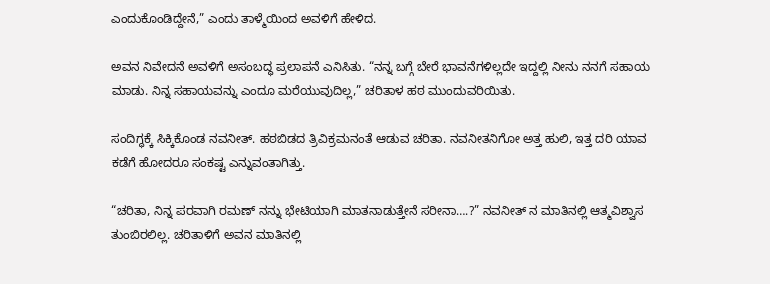ಎಂದುಕೊಂಡಿದ್ದೇನೆ,” ಎಂದು ತಾಳ್ಮೆಯಿಂದ ಅವಳಿಗೆ ಹೇಳಿದ.

ಅವನ ನಿವೇದನೆ ಅವಳಿಗೆ ಅಸಂಬದ್ಧ ಪ್ರಲಾಪನೆ ಎನಿಸಿತು. “ನನ್ನ ಬಗ್ಗೆ ಬೇರೆ ಭಾವನೆಗಳಿಲ್ಲದೇ ಇದ್ದಲ್ಲಿ ನೀನು ನನಗೆ ಸಹಾಯ ಮಾಡು. ನಿನ್ನ ಸಹಾಯವನ್ನು ಎಂದೂ ಮರೆಯುವುದಿಲ್ಲ,” ಚರಿತಾಳ ಹಠ ಮುಂದುವರಿಯಿತು.

ಸಂದಿಗ್ಧಕ್ಕೆ ಸಿಕ್ಕಿಕೊಂಡ ನವನೀತ್‌. ಹಠಬಿಡದ ತ್ರಿವಿಕ್ರಮನಂತೆ ಆಡುವ ಚರಿತಾ. ನವನೀತನಿಗೋ ಅತ್ತ ಹುಲಿ, ಇತ್ತ ದರಿ ಯಾವ ಕಡೆಗೆ ಹೋದರೂ ಸಂಕಷ್ಟ ಎನ್ನುವಂತಾಗಿತ್ತು.

“ಚರಿತಾ, ನಿನ್ನ ಪರವಾಗಿ ರಮಣ್‌ ನನ್ನು ಭೇಟಿಯಾಗಿ ಮಾತನಾಡುತ್ತೇನೆ ಸರೀನಾ….?” ನವನೀತ್‌ ನ ಮಾತಿನಲ್ಲಿ ಆತ್ಮವಿಶ್ವಾಸ ತುಂಬಿರಲಿಲ್ಲ. ಚರಿತಾಳಿಗೆ ಅವನ ಮಾತಿನಲ್ಲಿ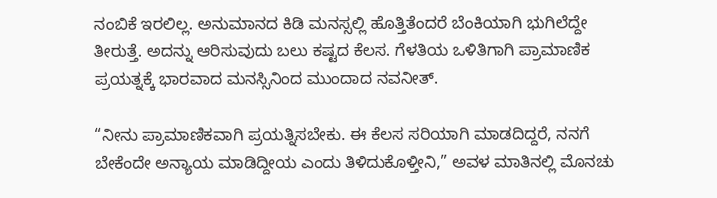ನಂಬಿಕೆ ಇರಲಿಲ್ಲ. ಅನುಮಾನದ ಕಿಡಿ ಮನಸ್ಸಲ್ಲಿ ಹೊತ್ತಿತೆಂದರೆ ಬೆಂಕಿಯಾಗಿ ಭುಗಿಲೆದ್ದೇ ತೀರುತ್ತೆ. ಅದನ್ನು ಆರಿಸುವುದು ಬಲು ಕಷ್ಟದ ಕೆಲಸ. ಗೆಳತಿಯ ಒಳಿತಿಗಾಗಿ ಪ್ರಾಮಾಣಿಕ ಪ್ರಯತ್ನಕ್ಕೆ ಭಾರವಾದ ಮನಸ್ಸಿನಿಂದ ಮುಂದಾದ ನವನೀತ್‌.

“ನೀನು ಪ್ರಾಮಾಣಿಕವಾಗಿ ಪ್ರಯತ್ನಿಸಬೇಕು. ಈ ಕೆಲಸ ಸರಿಯಾಗಿ ಮಾಡದಿದ್ದರೆ, ನನಗೆ ಬೇಕೆಂದೇ ಅನ್ಯಾಯ ಮಾಡಿದ್ದೀಯ ಎಂದು ತಿಳಿದುಕೊಳ್ತೀನಿ,” ಅವಳ ಮಾತಿನಲ್ಲಿ ಮೊನಚು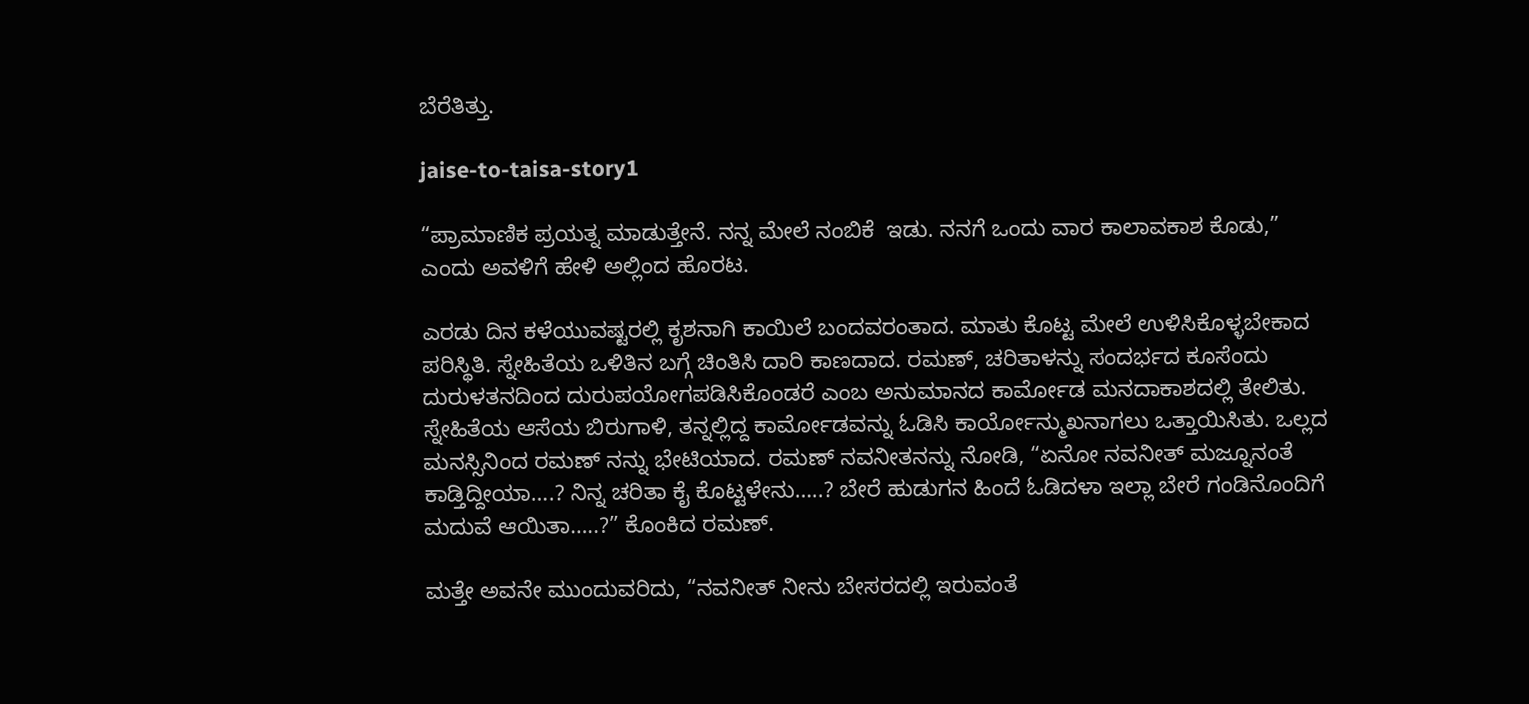ಬೆರೆತಿತ್ತು.

jaise-to-taisa-story1

“ಪ್ರಾಮಾಣಿಕ ಪ್ರಯತ್ನ ಮಾಡುತ್ತೇನೆ. ನನ್ನ ಮೇಲೆ ನಂಬಿಕೆ  ಇಡು. ನನಗೆ ಒಂದು ವಾರ ಕಾಲಾವಕಾಶ ಕೊಡು,” ಎಂದು ಅವಳಿಗೆ ಹೇಳಿ ಅಲ್ಲಿಂದ ಹೊರಟ.

ಎರಡು ದಿನ ಕಳೆಯುವಷ್ಟರಲ್ಲಿ ಕೃಶನಾಗಿ ಕಾಯಿಲೆ ಬಂದವರಂತಾದ. ಮಾತು ಕೊಟ್ಟ ಮೇಲೆ ಉಳಿಸಿಕೊಳ್ಳಬೇಕಾದ ಪರಿಸ್ಥಿತಿ. ಸ್ನೇಹಿತೆಯ ಒಳಿತಿನ ಬಗ್ಗೆ ಚಿಂತಿಸಿ ದಾರಿ ಕಾಣದಾದ. ರಮಣ್‌, ಚರಿತಾಳನ್ನು ಸಂದರ್ಭದ ಕೂಸೆಂದು ದುರುಳತನದಿಂದ ದುರುಪಯೋಗಪಡಿಸಿಕೊಂಡರೆ ಎಂಬ ಅನುಮಾನದ ಕಾರ್ಮೋಡ ಮನದಾಕಾಶದಲ್ಲಿ ತೇಲಿತು. ಸ್ನೇಹಿತೆಯ ಆಸೆಯ ಬಿರುಗಾಳಿ, ತನ್ನಲ್ಲಿದ್ದ ಕಾರ್ಮೋಡವನ್ನು ಓಡಿಸಿ ಕಾರ್ಯೋನ್ಮುಖನಾಗಲು ಒತ್ತಾಯಿಸಿತು. ಒಲ್ಲದ ಮನಸ್ಸಿನಿಂದ ರಮಣ್‌ ನನ್ನು ಭೇಟಿಯಾದ. ರಮಣ್‌ ನವನೀತನನ್ನು ನೋಡಿ, “ಏನೋ ನವನೀತ್‌ ಮಜ್ನೂನಂತೆ ಕಾಡ್ತಿದ್ದೀಯಾ….? ನಿನ್ನ ಚರಿತಾ ಕೈ ಕೊಟ್ಟಳೇನು…..? ಬೇರೆ ಹುಡುಗನ ಹಿಂದೆ ಓಡಿದಳಾ ಇಲ್ಲಾ ಬೇರೆ ಗಂಡಿನೊಂದಿಗೆ ಮದುವೆ ಆಯಿತಾ…..?” ಕೊಂಕಿದ ರಮಣ್‌.

ಮತ್ತೇ ಅವನೇ ಮುಂದುವರಿದು, “ನವನೀತ್‌ ನೀನು ಬೇಸರದಲ್ಲಿ ಇರುವಂತೆ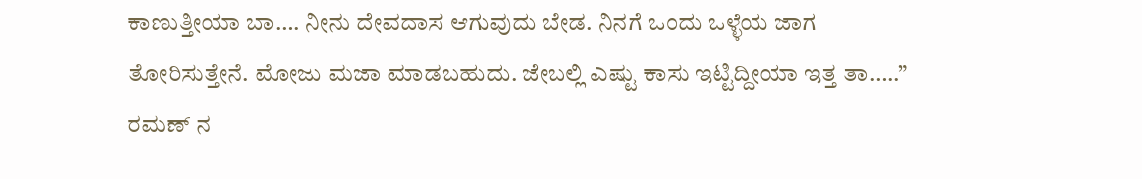ಕಾಣುತ್ತೀಯಾ ಬಾ…. ನೀನು ದೇವದಾಸ ಆಗುವುದು ಬೇಡ. ನಿನಗೆ ಒಂದು ಒಳ್ಳೆಯ ಜಾಗ ತೋರಿಸುತ್ತೇನೆ. ಮೋಜು ಮಜಾ ಮಾಡಬಹುದು. ಜೇಬಲ್ಲಿ ಎಷ್ಟು ಕಾಸು ಇಟ್ಟಿದ್ದೀಯಾ ಇತ್ತ ತಾ…..” ರಮಣ್‌ ನ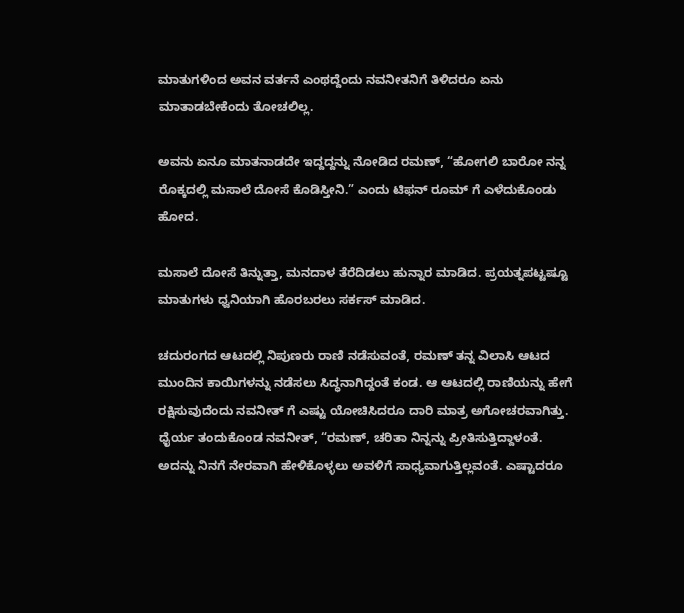ಮಾತುಗಳಿಂದ ಅವನ ವರ್ತನೆ ಎಂಥದ್ದೆಂದು ನವನೀತನಿಗೆ ತಿಳಿದರೂ ಏನು ಮಾತಾಡಬೇಕೆಂದು ತೋಚಲಿಲ್ಲ.

ಅವನು ಏನೂ ಮಾತನಾಡದೇ ಇದ್ದದ್ದನ್ನು ನೋಡಿದ ರಮಣ್‌, “ಹೋಗಲಿ ಬಾರೋ ನನ್ನ ರೊಕ್ಕದಲ್ಲಿ ಮಸಾಲೆ ದೋಸೆ ಕೊಡಿಸ್ತೀನಿ.” ಎಂದು ಟಿಫನ್‌ ರೂಮ್ ಗೆ ಎಳೆದುಕೊಂಡು ಹೋದ.

ಮಸಾಲೆ ದೋಸೆ ತಿನ್ನುತ್ತಾ, ಮನದಾಳ ತೆರೆದಿಡಲು ಹುನ್ನಾರ ಮಾಡಿದ. ಪ್ರಯತ್ನಪಟ್ಟಷ್ಟೂ ಮಾತುಗಳು ಧ್ವನಿಯಾಗಿ ಹೊರಬರಲು ಸರ್ಕಸ್‌ ಮಾಡಿದ.

ಚದುರಂಗದ ಆಟದಲ್ಲಿ ನಿಪುಣರು ರಾಣಿ ನಡೆಸುವಂತೆ, ರಮಣ್‌ ತನ್ನ ವಿಲಾಸಿ ಆಟದ ಮುಂದಿನ ಕಾಯಿಗಳನ್ನು ನಡೆಸಲು ಸಿದ್ಧನಾಗಿದ್ದಂತೆ ಕಂಡ. ಆ ಆಟದಲ್ಲಿ ರಾಣಿಯನ್ನು ಹೇಗೆ ರಕ್ಷಿಸುವುದೆಂದು ನವನೀತ್‌ ಗೆ ಎಷ್ಟು ಯೋಚಿಸಿದರೂ ದಾರಿ ಮಾತ್ರ ಅಗೋಚರವಾಗಿತ್ತು. ಧೈರ್ಯ ತಂದುಕೊಂಡ ನವನೀತ್‌, “ರಮಣ್‌, ಚರಿತಾ ನಿನ್ನನ್ನು ಪ್ರೀತಿಸುತ್ತಿದ್ದಾಳಂತೆ. ಅದನ್ನು ನಿನಗೆ ನೇರವಾಗಿ ಹೇಳಿಕೊಳ್ಳಲು ಅವಳಿಗೆ ಸಾಧ್ಯವಾಗುತ್ತಿಲ್ಲವಂತೆ. ಎಷ್ಟಾದರೂ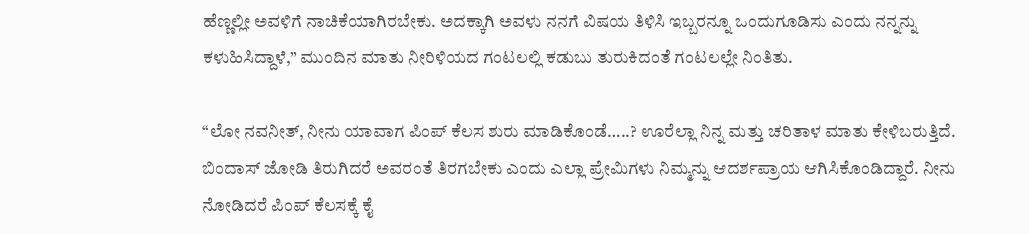ಹೆಣ್ಣಲ್ಲೀ ಅವಳಿಗೆ ನಾಚಿಕೆಯಾಗಿರಬೇಕು. ಅದಕ್ಕಾಗಿ ಅವಳು ನನಗೆ ವಿಷಯ ತಿಳಿಸಿ ಇಬ್ಬರನ್ನೂ ಒಂದುಗೂಡಿಸು ಎಂದು ನನ್ನನ್ನು ಕಳುಹಿಸಿದ್ದಾಳೆ,” ಮುಂದಿನ ಮಾತು ನೀರಿಳಿಯದ ಗಂಟಲಲ್ಲಿ ಕಡುಬು ತುರುಕಿದಂತೆ ಗಂಟಲಲ್ಲೇ ನಿಂತಿತು.

“ಲೋ ನವನೀತ್‌, ನೀನು ಯಾವಾಗ ಪಿಂಪ್‌ ಕೆಲಸ ಶುರು ಮಾಡಿಕೊಂಡೆ…..? ಊರೆಲ್ಲಾ ನಿನ್ನ ಮತ್ತು ಚರಿತಾಳ ಮಾತು ಕೇಳಿಬರುತ್ತಿದೆ. ಬಿಂದಾಸ್‌ ಜೋಡಿ ತಿರುಗಿದರೆ ಅವರಂತೆ ತಿರಗಬೇಕು ಎಂದು ಎಲ್ಲಾ ಪ್ರೇಮಿಗಳು ನಿಮ್ಮನ್ನು ಆದರ್ಶಪ್ರಾಯ ಆಗಿಸಿಕೊಂಡಿದ್ದಾರೆ. ನೀನು ನೋಡಿದರೆ ಪಿಂಪ್‌ ಕೆಲಸಕ್ಕೆ ಕೈ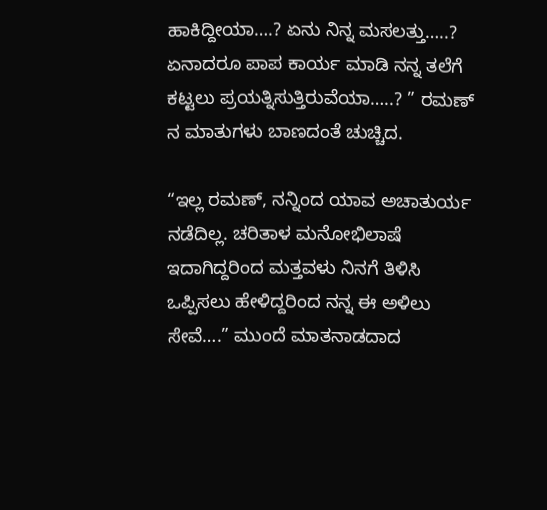ಹಾಕಿದ್ದೀಯಾ….? ಏನು ನಿನ್ನ ಮಸಲತ್ತು…..? ಏನಾದರೂ ಪಾಪ ಕಾರ್ಯ ಮಾಡಿ ನನ್ನ ತಲೆಗೆ ಕಟ್ಟಲು ಪ್ರಯತ್ನಿಸುತ್ತಿರುವೆಯಾ…..? ” ರಮಣ್‌ ನ ಮಾತುಗಳು ಬಾಣದಂತೆ ಚುಚ್ಚಿದ.

“ಇಲ್ಲ ರಮಣ್‌, ನನ್ನಿಂದ ಯಾವ ಅಚಾತುರ್ಯ ನಡೆದಿಲ್ಲ. ಚರಿತಾಳ ಮನೋಭಿಲಾಷೆ ಇದಾಗಿದ್ದರಿಂದ ಮತ್ತವಳು ನಿನಗೆ ತಿಳಿಸಿ ಒಪ್ಪಿಸಲು ಹೇಳಿದ್ದರಿಂದ ನನ್ನ ಈ ಅಳಿಲು ಸೇವೆ….” ಮುಂದೆ ಮಾತನಾಡದಾದ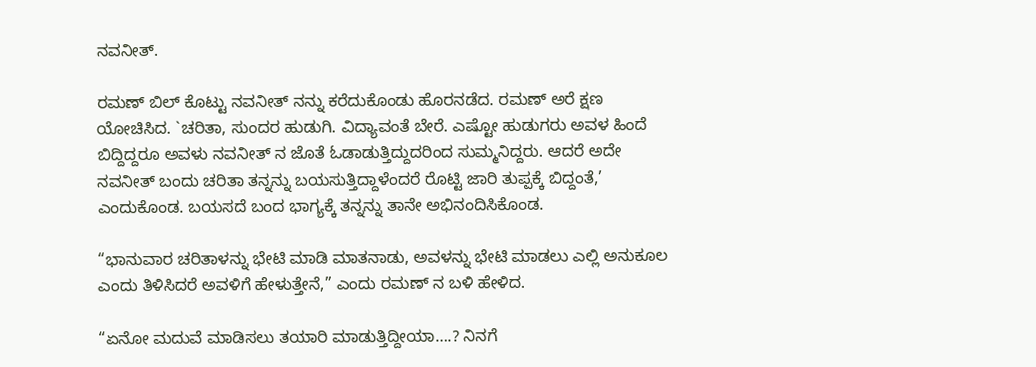ನವನೀತ್‌.

ರಮಣ್‌ ಬಿಲ್ ‌ಕೊಟ್ಟು ನವನೀತ್‌ ನನ್ನು ಕರೆದುಕೊಂಡು ಹೊರನಡೆದ. ರಮಣ್‌ ಅರೆ ಕ್ಷಣ ಯೋಚಿಸಿದ. `ಚರಿತಾ, ಸುಂದರ ಹುಡುಗಿ. ವಿದ್ಯಾವಂತೆ ಬೇರೆ. ಎಷ್ಟೋ ಹುಡುಗರು ಅವಳ ಹಿಂದೆ ಬಿದ್ದಿದ್ದರೂ ಅವಳು ನವನೀತ್‌ ನ ಜೊತೆ ಓಡಾಡುತ್ತಿದ್ದುದರಿಂದ ಸುಮ್ಮನಿದ್ದರು. ಆದರೆ ಅದೇ ನವನೀತ್‌ ಬಂದು ಚರಿತಾ ತನ್ನನ್ನು ಬಯಸುತ್ತಿದ್ದಾಳೆಂದರೆ ರೊಟ್ಟಿ ಜಾರಿ ತುಪ್ಪಕ್ಕೆ ಬಿದ್ದಂತೆ,’ ಎಂದುಕೊಂಡ. ಬಯಸದೆ ಬಂದ ಭಾಗ್ಯಕ್ಕೆ ತನ್ನನ್ನು ತಾನೇ ಅಭಿನಂದಿಸಿಕೊಂಡ.

“ಭಾನುವಾರ ಚರಿತಾಳನ್ನು ಭೇಟಿ ಮಾಡಿ ಮಾತನಾಡು, ಅವಳನ್ನು ಭೇಟಿ ಮಾಡಲು ಎಲ್ಲಿ ಅನುಕೂಲ ಎಂದು ತಿಳಿಸಿದರೆ ಅವಳಿಗೆ ಹೇಳುತ್ತೇನೆ,” ಎಂದು ರಮಣ್‌ ನ ಬಳಿ ಹೇಳಿದ.

“ಏನೋ ಮದುವೆ ಮಾಡಿಸಲು ತಯಾರಿ ಮಾಡುತ್ತಿದ್ದೀಯಾ….? ನಿನಗೆ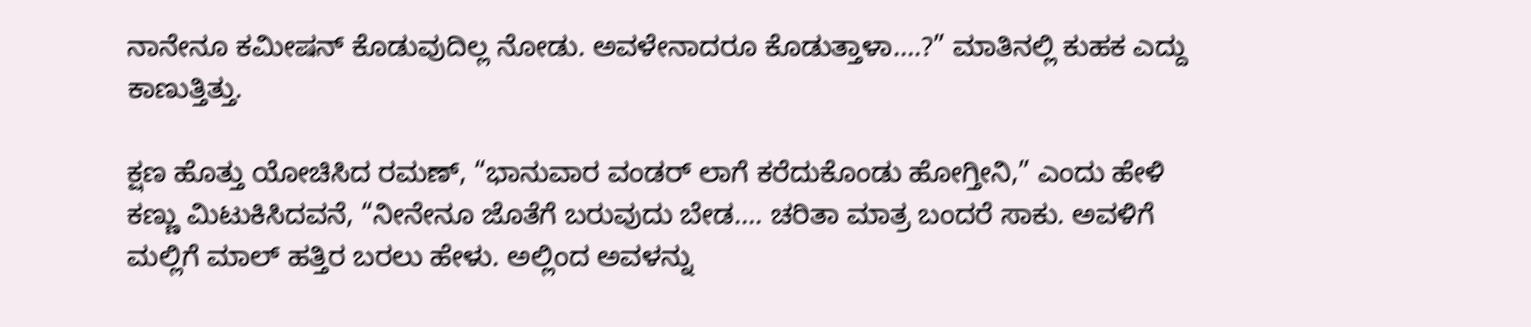ನಾನೇನೂ ಕಮೀಷನ್‌ ಕೊಡುವುದಿಲ್ಲ ನೋಡು. ಅವಳೇನಾದರೂ ಕೊಡುತ್ತಾಳಾ….?” ಮಾತಿನಲ್ಲಿ ಕುಹಕ ಎದ್ದು ಕಾಣುತ್ತಿತ್ತು.

ಕ್ಷಣ ಹೊತ್ತು ಯೋಚಿಸಿದ ರಮಣ್‌, “ಭಾನುವಾರ ವಂಡರ್‌ ಲಾಗೆ ಕರೆದುಕೊಂಡು ಹೋಗ್ತೀನಿ,” ಎಂದು ಹೇಳಿ ಕಣ್ಣು ಮಿಟುಕಿಸಿದವನೆ, “ನೀನೇನೂ ಜೊತೆಗೆ ಬರುವುದು ಬೇಡ…. ಚರಿತಾ ಮಾತ್ರ ಬಂದರೆ ಸಾಕು. ಅವಳಿಗೆ ಮಲ್ಲಿಗೆ ಮಾಲ್ ‌ಹತ್ತಿರ ಬರಲು ಹೇಳು. ಅಲ್ಲಿಂದ ಅವಳನ್ನು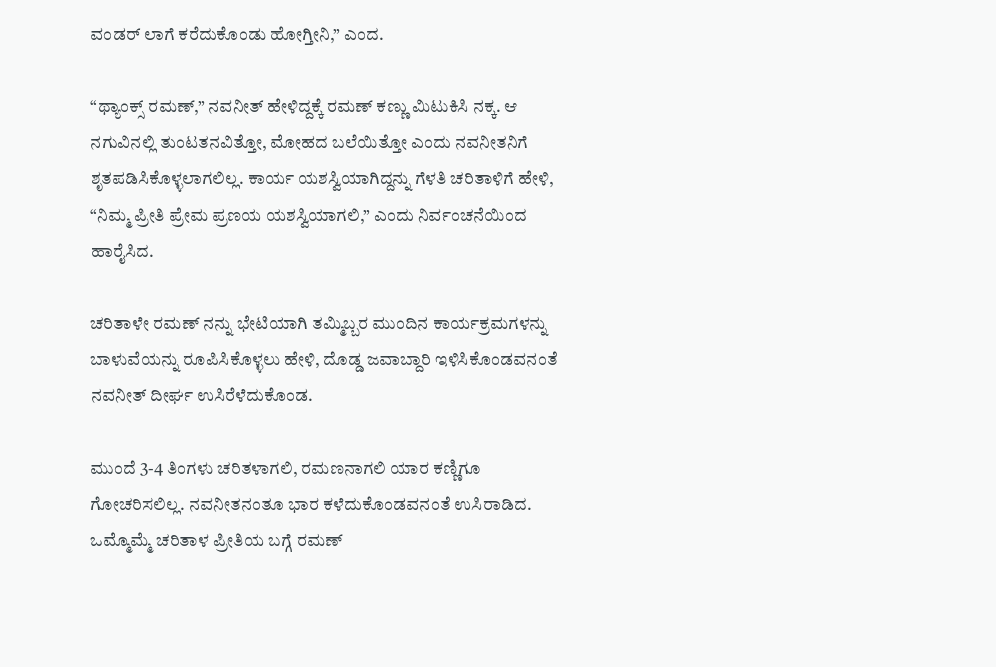ವಂಡರ್‌ ಲಾಗೆ ಕರೆದುಕೊಂಡು ಹೋಗ್ತೀನಿ,” ಎಂದ.

“ಥ್ಯಾಂಕ್ಸ್ ರಮಣ್‌,” ನವನೀತ್‌ ಹೇಳಿದ್ದಕ್ಕೆ ರಮಣ್‌ ಕಣ್ಣು ಮಿಟುಕಿಸಿ ನಕ್ಕ. ಆ ನಗುವಿನಲ್ಲಿ ತುಂಟತನವಿತ್ತೋ, ಮೋಹದ ಬಲೆಯಿತ್ತೋ ಎಂದು ನವನೀತನಿಗೆ ಶೃತಪಡಿಸಿಕೊಳ್ಳಲಾಗಲಿಲ್ಲ. ಕಾರ್ಯ ಯಶಸ್ವಿಯಾಗಿದ್ದನ್ನು ಗೆಳತಿ ಚರಿತಾಳಿಗೆ ಹೇಳಿ, “ನಿಮ್ಮ ಪ್ರೀತಿ ಪ್ರೇಮ ಪ್ರಣಯ ಯಶಸ್ವಿಯಾಗಲಿ,” ಎಂದು ನಿರ್ವಂಚನೆಯಿಂದ ಹಾರೈಸಿದ.

ಚರಿತಾಳೇ ರಮಣ್‌ ನನ್ನು ಭೇಟಿಯಾಗಿ ತಮ್ಮಿಬ್ಬರ ಮುಂದಿನ ಕಾರ್ಯಕ್ರಮಗಳನ್ನು ಬಾಳುವೆಯನ್ನು ರೂಪಿಸಿಕೊಳ್ಳಲು ಹೇಳಿ, ದೊಡ್ಡ ಜವಾಬ್ದಾರಿ ಇಳಿಸಿಕೊಂಡವನಂತೆ ನವನೀತ್‌ ದೀರ್ಘ ಉಸಿರೆಳೆದುಕೊಂಡ.

ಮುಂದೆ 3-4 ತಿಂಗಳು ಚರಿತಳಾಗಲಿ, ರಮಣನಾಗಲಿ ಯಾರ ಕಣ್ಣಿಗೂ ಗೋಚರಿಸಲಿಲ್ಲ. ನವನೀತನಂತೂ ಭಾರ ಕಳೆದುಕೊಂಡವನಂತೆ ಉಸಿರಾಡಿದ. ಒಮ್ಮೊಮ್ಮೆ ಚರಿತಾಳ ಪ್ರೀತಿಯ ಬಗ್ಗೆ ರಮಣ್‌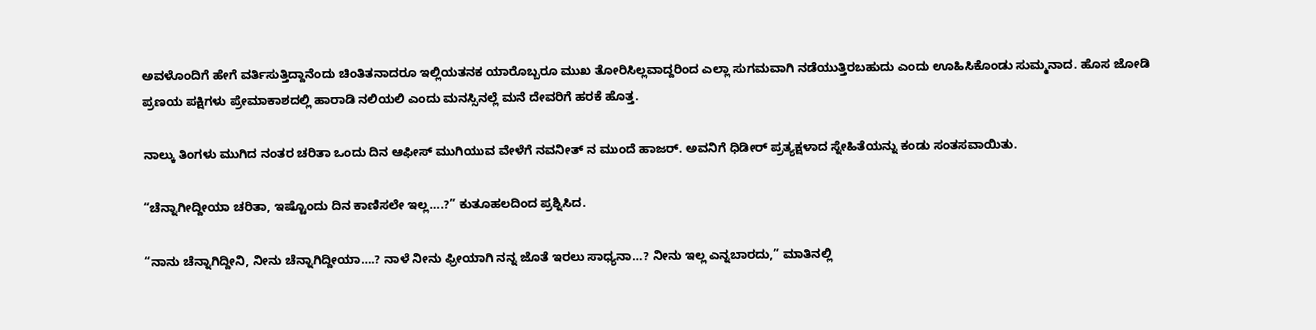ಅವಳೊಂದಿಗೆ ಹೇಗೆ ವರ್ತಿಸುತ್ತಿದ್ದಾನೆಂದು ಚಿಂತಿತನಾದರೂ ಇಲ್ಲಿಯತನಕ ಯಾರೊಬ್ಬರೂ ಮುಖ ತೋರಿಸಿಲ್ಲವಾದ್ದರಿಂದ ಎಲ್ಲಾ ಸುಗಮವಾಗಿ ನಡೆಯುತ್ತಿರಬಹುದು ಎಂದು ಊಹಿಸಿಕೊಂಡು ಸುಮ್ಮನಾದ. ಹೊಸ ಜೋಡಿ ಪ್ರಣಯ ಪಕ್ಷಿಗಳು ಪ್ರೇಮಾಕಾಶದಲ್ಲಿ ಹಾರಾಡಿ ನಲಿಯಲಿ ಎಂದು ಮನಸ್ಸಿನಲ್ಲೆ ಮನೆ ದೇವರಿಗೆ ಹರಕೆ ಹೊತ್ತ.

ನಾಲ್ಕು ತಿಂಗಳು ಮುಗಿದ ನಂತರ ಚರಿತಾ ಒಂದು ದಿನ ಆಫೀಸ್‌ ಮುಗಿಯುವ ವೇಳೆಗೆ ನವನೀತ್‌ ನ ಮುಂದೆ ಹಾಜರ್‌. ಅವನಿಗೆ ಧಿಡೀರ್‌ ಪ್ರತ್ಯಕ್ಷಳಾದ ಸ್ನೇಹಿತೆಯನ್ನು ಕಂಡು ಸಂತಸವಾಯಿತು.

“ಚೆನ್ನಾಗೀದ್ದೀಯಾ ಚರಿತಾ, ಇಷ್ಟೊಂದು ದಿನ ಕಾಣಿಸಲೇ ಇಲ್ಲ….?” ಕುತೂಹಲದಿಂದ ಪ್ರಶ್ನಿಸಿದ.

“ನಾನು ಚೆನ್ನಾಗಿದ್ದೀನಿ, ನೀನು ಚೆನ್ನಾಗಿದ್ದೀಯಾ….? ನಾಳೆ ನೀನು ಫ್ರೀಯಾಗಿ ನನ್ನ ಜೊತೆ ಇರಲು ಸಾಧ್ಯನಾ…? ನೀನು ಇಲ್ಲ ಎನ್ನಬಾರದು,” ಮಾತಿನಲ್ಲಿ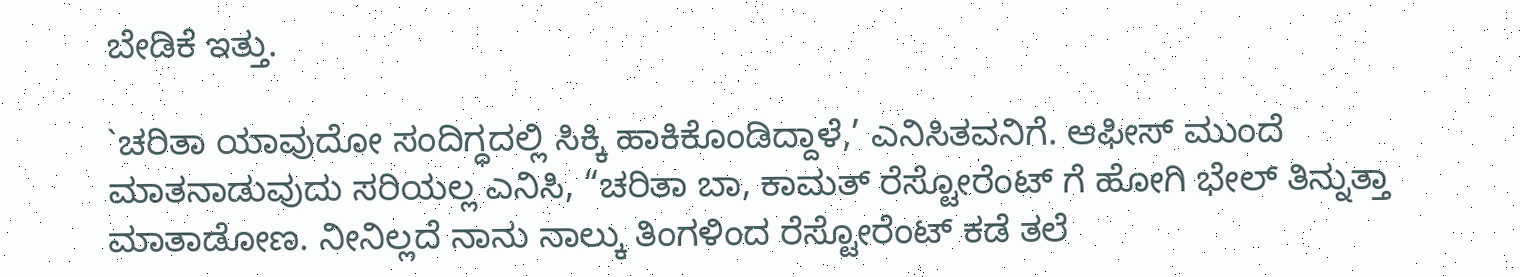ಬೇಡಿಕೆ ಇತ್ತು.

`ಚರಿತಾ ಯಾವುದೋ ಸಂದಿಗ್ಧದಲ್ಲಿ ಸಿಕ್ಕಿ ಹಾಕಿಕೊಂಡಿದ್ದಾಳೆ,’ ಎನಿಸಿತವನಿಗೆ. ಆಫೀಸ್‌ ಮುಂದೆ ಮಾತನಾಡುವುದು ಸರಿಯಲ್ಲ ಎನಿಸಿ, “ಚರಿತಾ ಬಾ, ಕಾಮತ್‌ ರೆಸ್ಟೋರೆಂಟ್‌ ಗೆ ಹೋಗಿ ಭೇಲ್ ತಿನ್ನುತ್ತಾ ಮಾತಾಡೋಣ. ನೀನಿಲ್ಲದೆ ನಾನು ನಾಲ್ಕು ತಿಂಗಳಿಂದ ರೆಸ್ಟೋರೆಂಟ್‌ ಕಡೆ ತಲೆ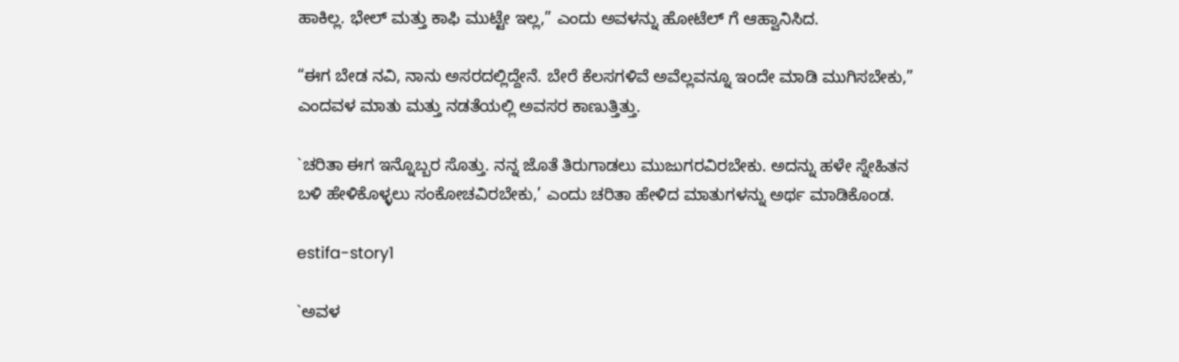ಹಾಕಿಲ್ಲ. ಭೇಲ್ ‌ಮತ್ತು ಕಾಫಿ ಮುಟ್ಟೇ ಇಲ್ಲ,” ಎಂದು ಅವಳನ್ನು ಹೋಟೆಲ್ ‌ಗೆ ಆಹ್ವಾನಿಸಿದ.

“ಈಗ ಬೇಡ ನವಿ, ನಾನು ಅಸರದಲ್ಲಿದ್ದೇನೆ. ಬೇರೆ ಕೆಲಸಗಳಿವೆ ಅವೆಲ್ಲವನ್ನೂ ಇಂದೇ ಮಾಡಿ ಮುಗಿಸಬೇಕು,” ಎಂದವಳ ಮಾತು ಮತ್ತು ನಡತೆಯಲ್ಲಿ ಅವಸರ ಕಾಣುತ್ತಿತ್ತು.

`ಚರಿತಾ ಈಗ ಇನ್ನೊಬ್ಬರ ಸೊತ್ತು. ನನ್ನ ಜೊತೆ ತಿರುಗಾಡಲು ಮುಜುಗರವಿರಬೇಕು. ಅದನ್ನು ಹಳೇ ಸ್ನೇಹಿತನ ಬಳಿ ಹೇಳಿಕೊಳ್ಳಲು ಸಂಕೋಚವಿರಬೇಕು,’ ಎಂದು ಚರಿತಾ ಹೇಳಿದ ಮಾತುಗಳನ್ನು ಅರ್ಥ ಮಾಡಿಕೊಂಡ.

estifa-story1

`ಅವಳ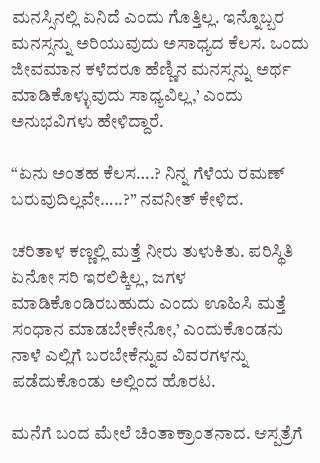ಮನಸ್ಸಿನಲ್ಲಿ ಏನಿದೆ ಎಂದು ಗೊತ್ತಿಲ್ಲ. ಇನ್ನೊಬ್ಬರ ಮನಸ್ಸನ್ನು ಅರಿಯುವುದು ಅಸಾಧ್ಯದ ಕೆಲಸ. ಒಂದು ಜೀವಮಾನ ಕಳೆದರೂ ಹೆಣ್ಣಿನ ಮನಸ್ಸನ್ನು ಅರ್ಥ ಮಾಡಿಕೊಳ್ಳುವುದು ಸಾಧ್ಯವಿಲ್ಲ,’ ಎಂದು ಅನುಭವಿಗಳು ಹೇಳಿದ್ದಾರೆ.

“ಏನು ಅಂತಹ ಕೆಲಸ….? ನಿನ್ನ ಗೆಳೆಯ ರಮಣ್‌ ಬರುವುದಿಲ್ಲವೇ…..?” ನವನೀತ್‌ ಕೇಳಿದ.

ಚರಿತಾಳ ಕಣ್ಣಲ್ಲಿ ಮತ್ತೆ ನೀರು ತುಳುಕಿತು. ಪರಿಸ್ಥಿತಿ ಏನೋ ಸರಿ ಇರಲಿಕ್ಕಿಲ್ಲ, ಜಗಳ ಮಾಡಿಕೊಂಡಿರಬಹುದು ಎಂದು ಊಹಿಸಿ ಮತ್ತೆ ಸಂಧಾನ ಮಾಡಬೇಕೇನೋ,’ ಎಂದುಕೊಂಡನು ನಾಳೆ ಎಲ್ಲಿಗೆ ಬರಬೇಕೆನ್ನುವ ವಿವರಗಳನ್ನು ಪಡೆದುಕೊಂಡು ಅಲ್ಲಿಂದ ಹೊರಟ.

ಮನೆಗೆ ಬಂದ ಮೇಲೆ ಚಿಂತಾಕ್ರಾಂತನಾದ. ಆಸ್ಪತ್ರೆಗೆ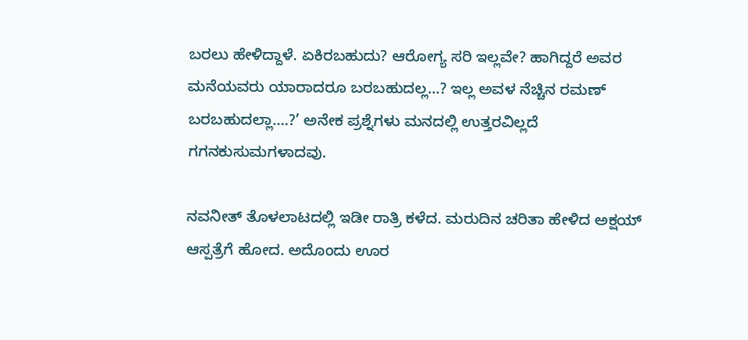ಬರಲು ಹೇಳಿದ್ದಾಳೆ. ಏಕಿರಬಹುದು? ಆರೋಗ್ಯ ಸರಿ ಇಲ್ಲವೇ? ಹಾಗಿದ್ದರೆ ಅವರ ಮನೆಯವರು ಯಾರಾದರೂ ಬರಬಹುದಲ್ಲ…? ಇಲ್ಲ ಅವಳ ನೆಚ್ಚಿನ ರಮಣ್‌ ಬರಬಹುದಲ್ಲಾ….?’ ಅನೇಕ ಪ್ರಶ್ನೆಗಳು ಮನದಲ್ಲಿ ಉತ್ತರವಿಲ್ಲದೆ ಗಗನಕುಸುಮಗಳಾದವು.

ನವನೀತ್‌ ತೊಳಲಾಟದಲ್ಲಿ ಇಡೀ ರಾತ್ರಿ ಕಳೆದ. ಮರುದಿನ ಚರಿತಾ ಹೇಳಿದ ಅಕ್ಷಯ್‌ ಆಸ್ಪತ್ರೆಗೆ ಹೋದ. ಅದೊಂದು ಊರ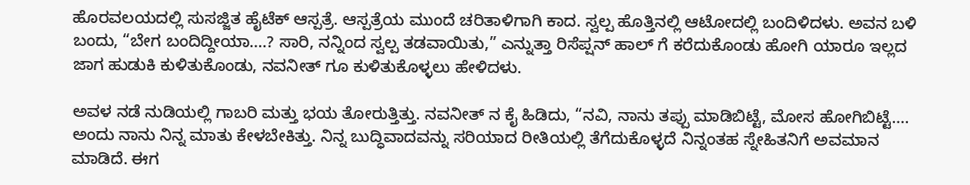ಹೊರವಲಯದಲ್ಲಿ ಸುಸಜ್ಜಿತ ಹೈಟೆಕ್‌ ಆಸ್ಪತ್ರೆ. ಆಸ್ಪತ್ರೆಯ ಮುಂದೆ ಚರಿತಾಳಿಗಾಗಿ ಕಾದ. ಸ್ವಲ್ಪ ಹೊತ್ತಿನಲ್ಲಿ ಆಟೋದಲ್ಲಿ ಬಂದಿಳಿದಳು. ಅವನ ಬಳಿ ಬಂದು, “ಬೇಗ ಬಂದಿದ್ದೀಯಾ….? ಸಾರಿ, ನನ್ನಿಂದ ಸ್ವಲ್ಪ ತಡವಾಯಿತು,” ಎನ್ನುತ್ತಾ ರಿಸೆಪ್ಷನ್‌ ಹಾಲ್ ಗೆ ಕರೆದುಕೊಂಡು ಹೋಗಿ ಯಾರೂ ಇಲ್ಲದ ಜಾಗ ಹುಡುಕಿ ಕುಳಿತುಕೊಂಡು, ನವನೀತ್‌ ಗೂ ಕುಳಿತುಕೊಳ್ಳಲು ಹೇಳಿದಳು.

ಅವಳ ನಡೆ ನುಡಿಯಲ್ಲಿ ಗಾಬರಿ ಮತ್ತು ಭಯ ತೋರುತ್ತಿತ್ತು. ನವನೀತ್‌ ನ ಕೈ ಹಿಡಿದು, “ನವಿ, ನಾನು ತಪ್ಪು ಮಾಡಿಬಿಟ್ಟೆ, ಮೋಸ ಹೋಗಿಬಿಟ್ಟೆ…. ಅಂದು ನಾನು ನಿನ್ನ ಮಾತು ಕೇಳಬೇಕಿತ್ತು. ನಿನ್ನ ಬುದ್ಧಿವಾದವನ್ನು ಸರಿಯಾದ ರೀತಿಯಲ್ಲಿ ತೆಗೆದುಕೊಳ್ಳದೆ ನಿನ್ನಂತಹ ಸ್ನೇಹಿತನಿಗೆ ಅವಮಾನ ಮಾಡಿದೆ. ಈಗ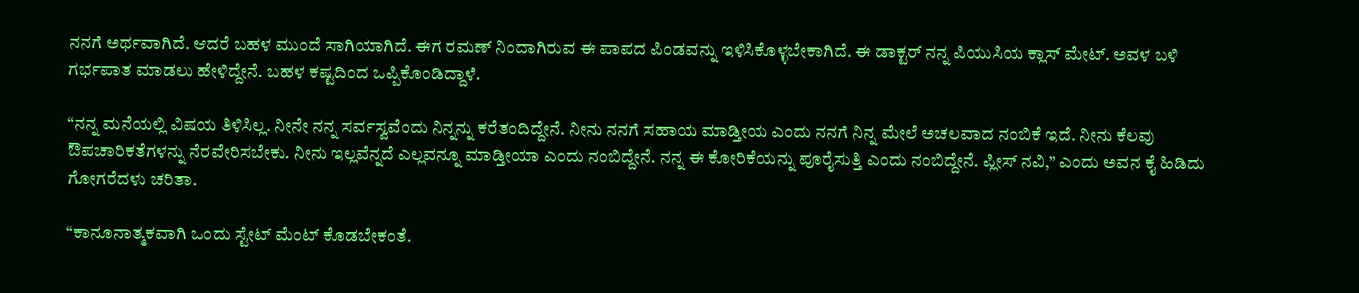ನನಗೆ ಅರ್ಥವಾಗಿದೆ. ಆದರೆ ಬಹಳ ಮುಂದೆ ಸಾಗಿಯಾಗಿದೆ. ಈಗ ರಮಣ್‌ ನಿಂದಾಗಿರುವ ಈ ಪಾಪದ ಪಿಂಡವನ್ನು ಇಳಿಸಿಕೊಳ್ಳಬೇಕಾಗಿದೆ. ಈ ಡಾಕ್ಟರ್‌ ನನ್ನ ಪಿಯುಸಿಯ ಕ್ಲಾಸ್‌ ಮೇಟ್‌. ಅವಳ ಬಳಿ ಗರ್ಭಪಾತ ಮಾಡಲು ಹೇಳಿದ್ದೇನೆ. ಬಹಳ ಕಷ್ಟದಿಂದ ಒಪ್ಪಿಕೊಂಡಿದ್ದಾಳೆ.

“ನನ್ನ ಮನೆಯಲ್ಲಿ ವಿಷಯ ತಿಳಿಸಿಲ್ಲ. ನೀನೇ ನನ್ನ ಸರ್ವಸ್ವವೆಂದು ನಿನ್ನನ್ನು ಕರೆತಂದಿದ್ದೇನೆ. ನೀನು ನನಗೆ ಸಹಾಯ ಮಾಡ್ತೀಯ ಎಂದು ನನಗೆ ನಿನ್ನ ಮೇಲೆ ಅಚಲವಾದ ನಂಬಿಕೆ ಇದೆ. ನೀನು ಕೆಲವು ಔಪಚಾರಿಕತೆಗಳನ್ನು ನೆರವೇರಿಸಬೇಕು. ನೀನು ಇಲ್ಲವೆನ್ನದೆ ಎಲ್ಲವನ್ನೂ ಮಾಡ್ತೀಯಾ ಎಂದು ನಂಬಿದ್ದೇನೆ. ನನ್ನ ಈ ಕೋರಿಕೆಯನ್ನು ಪೂರೈಸುತ್ತಿ ಎಂದು ನಂಬಿದ್ದೇನೆ. ಪ್ಲೀಸ್‌ ನವಿ,” ಎಂದು ಅವನ ಕೈ ಹಿಡಿದು ಗೋಗರೆದಳು ಚರಿತಾ.

“ಕಾನೂನಾತ್ಮಕವಾಗಿ ಒಂದು ಸ್ಟೇಟ್‌ ಮೆಂಟ್‌ ಕೊಡಬೇಕಂತೆ.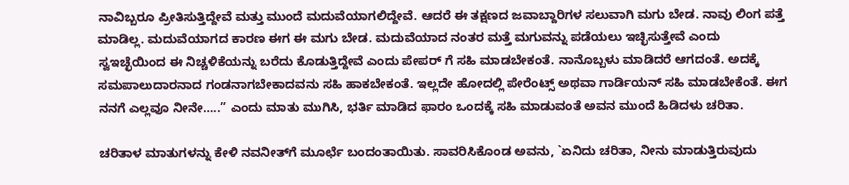ನಾವಿಬ್ಬರೂ ಪ್ರೀತಿಸುತ್ತಿದ್ದೇವೆ ಮತ್ತು ಮುಂದೆ ಮದುವೆಯಾಗಲಿದ್ದೇವೆ. ಆದರೆ ಈ ತಕ್ಷಣದ ಜವಾಬ್ದಾರಿಗಳ ಸಲುವಾಗಿ ಮಗು ಬೇಡ. ನಾವು ಲಿಂಗ ಪತ್ತೆ ಮಾಡಿಲ್ಲ. ಮದುವೆಯಾಗದ ಕಾರಣ ಈಗ ಈ ಮಗು ಬೇಡ. ಮದುವೆಯಾದ ನಂತರ ಮತ್ತೆ ಮಗುವನ್ನು ಪಡೆಯಲು ಇಚ್ಛಿಸುತ್ತೇವೆ ಎಂದು ಸ್ವಇಚ್ಛೆಯಿಂದ ಈ ನಿಚ್ಚಳಿಕೆಯನ್ನು ಬರೆದು ಕೊಡುತ್ತಿದ್ದೇವೆ ಎಂದು ಪೇಪರ್‌ ಗೆ ಸಹಿ ಮಾಡಬೇಕಂತೆ. ನಾನೊಬ್ಬಳು ಮಾಡಿದರೆ ಆಗದಂತೆ. ಅದಕ್ಕೆ ಸಮಪಾಲುದಾರನಾದ ಗಂಡನಾಗಬೇಕಾದವನು ಸಹಿ ಹಾಕಬೇಕಂತೆ. ಇಲ್ಲದೇ ಹೋದಲ್ಲಿ ಪೇರೆಂಟ್ಸ್ ಅಥವಾ ಗಾರ್ಡಿಯನ್‌ ಸಹಿ ಮಾಡಬೇಕೆಂತೆ. ಈಗ ನನಗೆ ಎಲ್ಲವೂ ನೀನೇ…..” ಎಂದು ಮಾತು ಮುಗಿಸಿ, ಭರ್ತಿ ಮಾಡಿದ ಫಾರಂ ಒಂದಕ್ಕೆ ಸಹಿ ಮಾಡುವಂತೆ ಅವನ ಮುಂದೆ ಹಿಡಿದಳು ಚರಿತಾ.

ಚರಿತಾಳ ಮಾತುಗಳನ್ನು ಕೇಳಿ ನವನೀತ್‌ಗೆ ಮೂರ್ಛೆ ಬಂದಂತಾಯಿತು. ಸಾವರಿಸಿಕೊಂಡ ಅವನು, `ಏನಿದು ಚರಿತಾ, ನೀನು ಮಾಡುತ್ತಿರುವುದು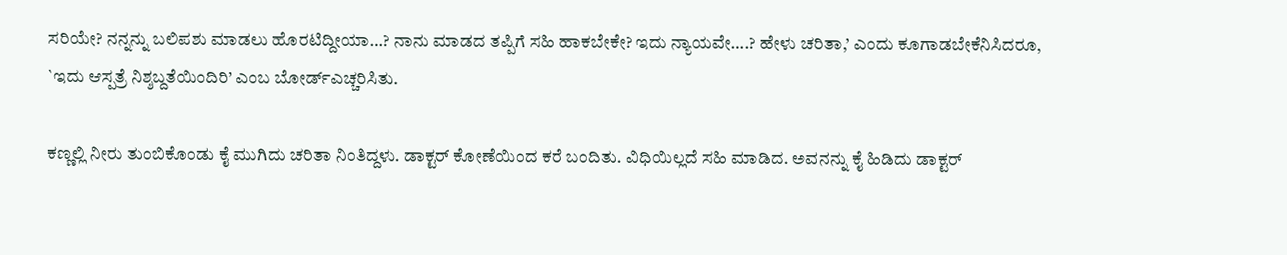ಸರಿಯೇ? ನನ್ನನ್ನು ಬಲಿಪಶು ಮಾಡಲು ಹೊರಟಿದ್ದೀಯಾ…? ನಾನು ಮಾಡದ ತಪ್ಪಿಗೆ ಸಹಿ ಹಾಕಬೇಕೇ? ಇದು ನ್ಯಾಯವೇ….? ಹೇಳು ಚರಿತಾ,’ ಎಂದು ಕೂಗಾಡಬೇಕೆನಿಸಿದರೂ, `ಇದು ಆಸ್ಪತ್ರೆ ನಿಶ್ಶಬ್ದತೆಯಿಂದಿರಿ’ ಎಂಬ ಬೋರ್ಡ್‌ಎಚ್ಚರಿಸಿತು.

ಕಣ್ಣಲ್ಲಿ ನೀರು ತುಂಬಿಕೊಂಡು ಕೈ ಮುಗಿದು ಚರಿತಾ ನಿಂತಿದ್ದಳು. ಡಾಕ್ಟರ್‌ ಕೋಣೆಯಿಂದ ಕರೆ ಬಂದಿತು. ವಿಧಿಯಿಲ್ಲದೆ ಸಹಿ ಮಾಡಿದ. ಅವನನ್ನು ಕೈ ಹಿಡಿದು ಡಾಕ್ಟರ್‌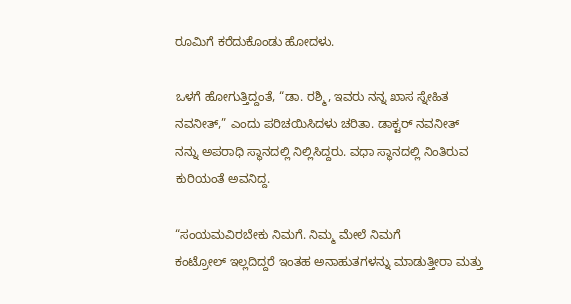ರೂಮಿಗೆ ಕರೆದುಕೊಂಡು ಹೋದಳು.

ಒಳಗೆ ಹೋಗುತ್ತಿದ್ದಂತೆ, “ಡಾ. ರಶ್ಮಿ, ಇವರು ನನ್ನ ಖಾಸ ಸ್ನೇಹಿತ ನವನೀತ್‌,” ಎಂದು ಪರಿಚಯಿಸಿದಳು ಚರಿತಾ. ಡಾಕ್ಟರ್ ನವನೀತ್‌ ನನ್ನು ಅಪರಾಧಿ ಸ್ಥಾನದಲ್ಲಿ ನಿಲ್ಲಿಸಿದ್ದರು. ವಧಾ ಸ್ಥಾನದಲ್ಲಿ ನಿಂತಿರುವ ಕುರಿಯಂತೆ ಅವನಿದ್ದ.

“ಸಂಯಮವಿರಬೇಕು ನಿಮಗೆ. ನಿಮ್ಮ ಮೇಲೆ ನಿಮಗೆ ಕಂಟ್ರೋಲ್ ‌ಇಲ್ಲದಿದ್ದರೆ ಇಂತಹ ಅನಾಹುತಗಳನ್ನು ಮಾಡುತ್ತೀರಾ ಮತ್ತು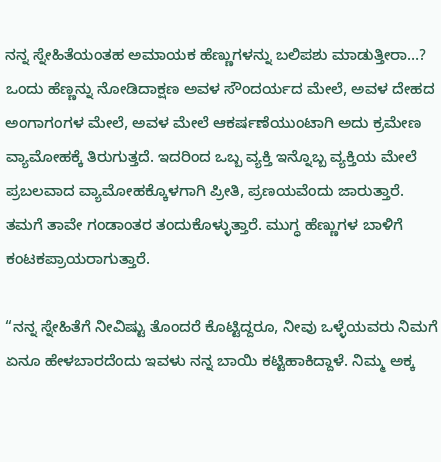ನನ್ನ ಸ್ನೇಹಿತೆಯಂತಹ ಅಮಾಯಕ ಹೆಣ್ಣುಗಳನ್ನು ಬಲಿಪಶು ಮಾಡುತ್ತೀರಾ…? ಒಂದು ಹೆಣ್ಣನ್ನು ನೋಡಿದಾಕ್ಷಣ ಅವಳ ಸೌಂದರ್ಯದ ಮೇಲೆ, ಅವಳ ದೇಹದ ಅಂಗಾಗಂಗಳ ಮೇಲೆ, ಅವಳ ಮೇಲೆ ಆಕರ್ಷಣೆಯುಂಟಾಗಿ ಅದು ಕ್ರಮೇಣ ವ್ಯಾಮೋಹಕ್ಕೆ ತಿರುಗುತ್ತದೆ. ಇದರಿಂದ ಒಬ್ಬ ವ್ಯಕ್ತಿ ಇನ್ನೊಬ್ಬ ವ್ಯಕ್ತಿಯ ಮೇಲೆ ಪ್ರಬಲವಾದ ವ್ಯಾಮೋಹಕ್ಕೊಳಗಾಗಿ ಪ್ರೀತಿ, ಪ್ರಣಯವೆಂದು ಜಾರುತ್ತಾರೆ.  ತಮಗೆ ತಾವೇ ಗಂಡಾಂತರ ತಂದುಕೊಳ್ಳುತ್ತಾರೆ. ಮುಗ್ಧ ಹೆಣ್ಣುಗಳ ಬಾಳಿಗೆ ಕಂಟಕಪ್ರಾಯರಾಗುತ್ತಾರೆ.

“ನನ್ನ ಸ್ನೇಹಿತೆಗೆ ನೀವಿಷ್ಟು ತೊಂದರೆ ಕೊಟ್ಟಿದ್ದರೂ, ನೀವು ಒಳ್ಳೆಯವರು ನಿಮಗೆ ಏನೂ ಹೇಳಬಾರದೆಂದು ಇವಳು ನನ್ನ ಬಾಯಿ ಕಟ್ಟಿಹಾಕಿದ್ದಾಳೆ. ನಿಮ್ಮ ಅಕ್ಕ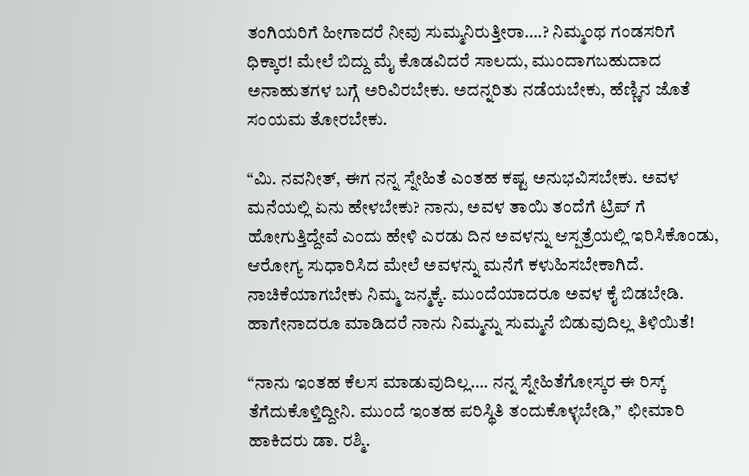ತಂಗಿಯರಿಗೆ ಹೀಗಾದರೆ ನೀವು ಸುಮ್ಮನಿರುತ್ತೀರಾ….? ನಿಮ್ಮಂಥ ಗಂಡಸರಿಗೆ ಧಿಕ್ಕಾರ! ಮೇಲೆ ಬಿದ್ದು ಮೈ ಕೊಡವಿದರೆ ಸಾಲದು, ಮುಂದಾಗಬಹುದಾದ ಅನಾಹುತಗಳ ಬಗ್ಗೆ ಅರಿವಿರಬೇಕು. ಅದನ್ನರಿತು ನಡೆಯಬೇಕು, ಹೆಣ್ಣಿನ ಜೊತೆ ಸಂಯಮ ತೋರಬೇಕು.

“ಮಿ. ನವನೀತ್‌, ಈಗ ನನ್ನ ಸ್ನೇಹಿತೆ ಎಂತಹ ಕಷ್ಟ ಅನುಭವಿಸಬೇಕು. ಅವಳ ಮನೆಯಲ್ಲಿ ಏನು ಹೇಳಬೇಕು? ನಾನು, ಅವಳ ತಾಯಿ ತಂದೆಗೆ ಟ್ರಿಪ್‌ ಗೆ ಹೋಗುತ್ತಿದ್ದೇವೆ ಎಂದು ಹೇಳಿ ಎರಡು ದಿನ ಅವಳನ್ನು ಆಸ್ಪತ್ರೆಯಲ್ಲಿ ಇರಿಸಿಕೊಂಡು, ಆರೋಗ್ಯ ಸುಧಾರಿಸಿದ ಮೇಲೆ ಅವಳನ್ನು ಮನೆಗೆ ಕಳುಹಿಸಬೇಕಾಗಿದೆ. ನಾಚಿಕೆಯಾಗಬೇಕು ನಿಮ್ಮ ಜನ್ಮಕ್ಕೆ. ಮುಂದೆಯಾದರೂ ಅವಳ ಕೈ ಬಿಡಬೇಡಿ. ಹಾಗೇನಾದರೂ ಮಾಡಿದರೆ ನಾನು ನಿಮ್ಮನ್ನು ಸುಮ್ಮನೆ ಬಿಡುವುದಿಲ್ಲ ತಿಳಿಯಿತೆ!

“ನಾನು ಇಂತಹ ಕೆಲಸ ಮಾಡುವುದಿಲ್ಲ…. ನನ್ನ ಸ್ನೇಹಿತೆಗೋಸ್ಕರ ಈ ರಿಸ್ಕ್ ತೆಗೆದುಕೊಳ್ತಿದ್ದೀನಿ. ಮುಂದೆ ಇಂತಹ ಪರಿಸ್ಥಿತಿ ತಂದುಕೊಳ್ಳಬೇಡಿ,”  ಛೀಮಾರಿ ಹಾಕಿದರು ಡಾ. ರಶ್ಮಿ.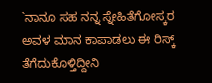`ನಾನೂ ಸಹ ನನ್ನ ಸ್ನೇಹಿತೆಗೋಸ್ಕರ ಅವಳ ಮಾನ ಕಾಪಾಡಲು ಈ ರಿಸ್ಕ್ ತೆಗೆದುಕೊಳ್ತಿದ್ದೀನಿ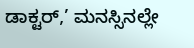ಡಾಕ್ಟರ್‌,’ ಮನಸ್ಸಿನಲ್ಲೇ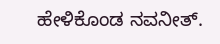ಹೇಳಿಕೊಂಡ ನವನೀತ್‌.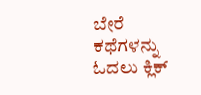ಬೇರೆ ಕಥೆಗಳನ್ನು ಓದಲು ಕ್ಲಿಕ್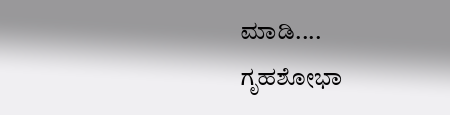ಮಾಡಿ....
ಗೃಹಶೋಭಾ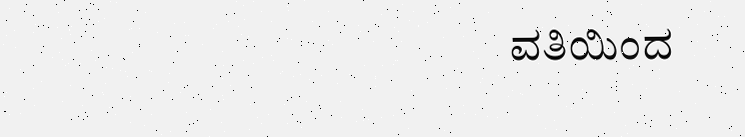ವತಿಯಿಂದ